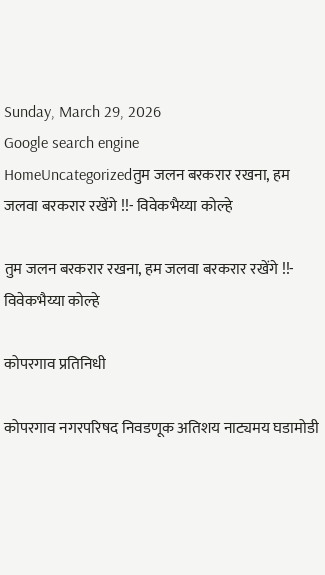Sunday, March 29, 2026
Google search engine
HomeUncategorizedतुम जलन बरकरार रखना, हम जलवा बरकरार रखेंगे !!- विवेकभैय्या कोल्हे

तुम जलन बरकरार रखना, हम जलवा बरकरार रखेंगे !!- विवेकभैय्या कोल्हे

कोपरगाव प्रतिनिधी

कोपरगाव नगरपरिषद निवडणूक अतिशय नाट्यमय घडामोडी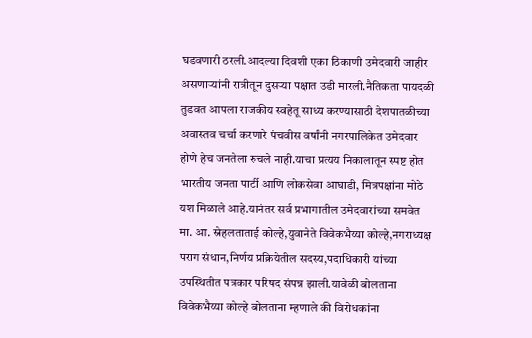घडवणारी ठरली.आदल्या दिवशी एका ठिकाणी उमेदवारी जाहीर असणाऱ्यांनी रात्रीतून दुसऱ्या पक्षात उडी मारली.नैतिकता पायदळी तुडवत आपला राजकीय स्वहेतू साध्य करण्यासाठी देशपातळीच्या अवास्तव चर्चा करणारे पंचवीस वर्षांनी नगरपालिकेत उमेदवार होणे हेच जनतेला रुचले नाही.याचा प्रत्यय निकालातून स्पष्ट होत भारतीय जनता पार्टी आणि लोकसेवा आघाडी, मित्रपक्षांना मोठे यश मिळाले आहे.यानंतर सर्व प्रभागातील उमेदवारांच्या समवेत मा. आ. स्नेहलताताई कोल्हे,युवानेते विवेकभैय्या कोल्हे,नगराध्यक्ष पराग संधान,निर्णय प्रक्रियेतील सदस्य,पदाधिकारी यांच्या उपस्थितीत पत्रकार परिषद संपन्न झाली.यावेळी बोलताना विवेकभैय्या कोल्हे बोलताना म्हणाले की विरोधकांना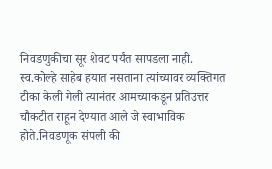निवडणुकीचा सूर शेवट पर्यंत सापडला नाही. स्व.कोल्हे साहेब हयात नसताना त्यांच्यावर व्यक्तिगत टीका केली गेली त्यानंतर आमच्याकडून प्रतिउत्तर चौकटीत राहून देण्यात आले जे स्वाभाविक होते.निवडणूक संपली की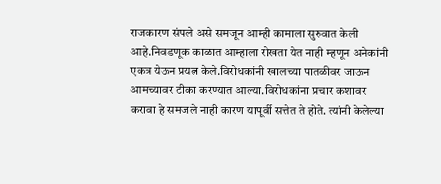राजकारण संपले असे समजून आम्ही कामाला सुरुवात केली आहे.निवडणूक काळात आम्हाला रोखता येत नाही म्हणून अनेकांनी एकत्र येऊन प्रयत्न केले.विरोधकांनी खालच्या पातळीवर जाऊन आमच्यावर टीका करण्यात आल्या.विरोधकांना प्रचार कशावर करावा हे समजले नाही कारण यापूर्वी सत्तेत ते होते. त्यांनी केलेल्या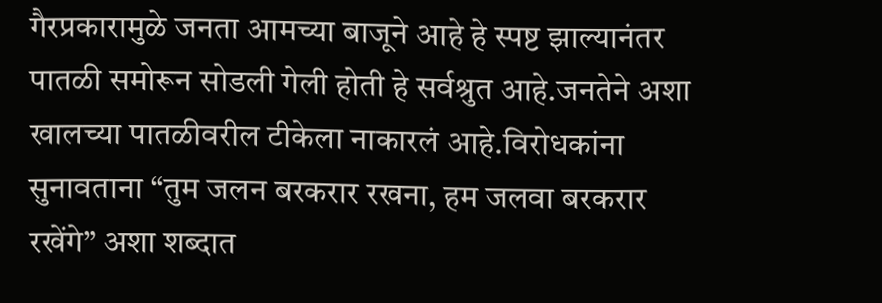गैरप्रकारामुळे जनता आमच्या बाजूने आहे हे स्पष्ट झाल्यानंतर पातळी समोरून सोडली गेली होती हे सर्वश्रुत आहे.जनतेने अशा खालच्या पातळीवरील टीकेला नाकारलं आहे.विरोधकांना सुनावताना “तुम जलन बरकरार रखना, हम जलवा बरकरार रखेंगे” अशा शब्दात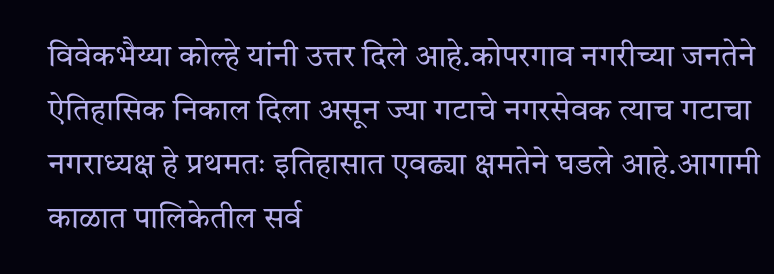विवेकभैय्या कोल्हे यांनी उत्तर दिले आहे.कोपरगाव नगरीच्या जनतेने ऐतिहासिक निकाल दिला असून ज्या गटाचे नगरसेवक त्याच गटाचा नगराध्यक्ष हे प्रथमतः इतिहासात एवढ्या क्षमतेने घडले आहे.आगामी काळात पालिकेतील सर्व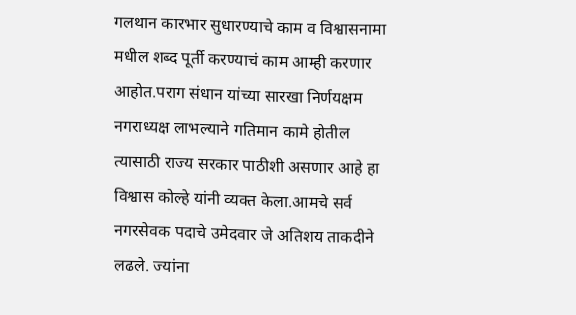गलथान कारभार सुधारण्याचे काम व विश्वासनामा मधील शब्द पूर्ती करण्याचं काम आम्ही करणार आहोत.पराग संधान यांच्या सारखा निर्णयक्षम नगराध्यक्ष लाभल्याने गतिमान कामे होतील त्यासाठी राज्य सरकार पाठीशी असणार आहे हा विश्वास कोल्हे यांनी व्यक्त केला.आमचे सर्व नगरसेवक पदाचे उमेदवार जे अतिशय ताकदीने लढले. ज्यांना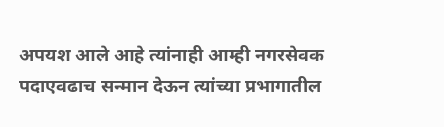अपयश आले आहे त्यांनाही आम्ही नगरसेवक पदाएवढाच सन्मान देऊन त्यांच्या प्रभागातील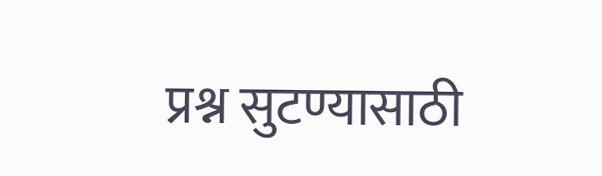प्रश्न सुटण्यासाठी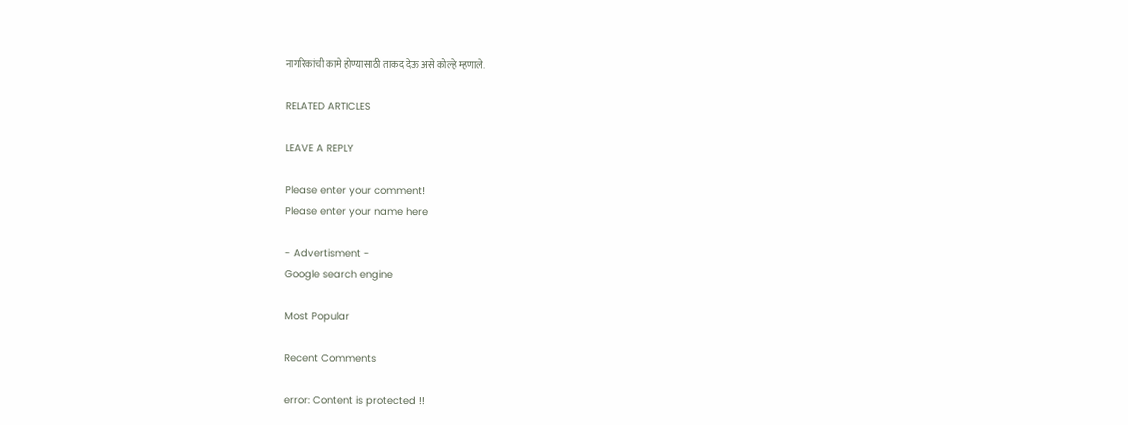नागरिकांची कामे होण्यासाठी ताकद देऊ असे कोल्हे म्हणाले.

RELATED ARTICLES

LEAVE A REPLY

Please enter your comment!
Please enter your name here

- Advertisment -
Google search engine

Most Popular

Recent Comments

error: Content is protected !!